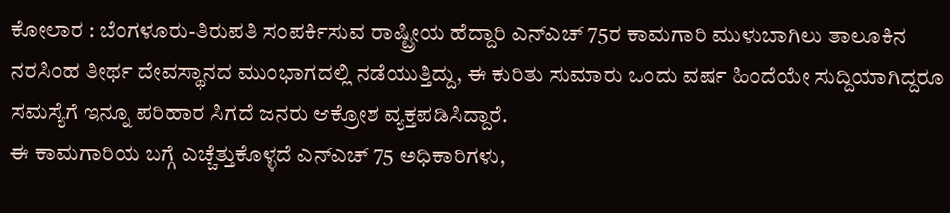ಕೋಲಾರ : ಬೆಂಗಳೂರು-ತಿರುಪತಿ ಸಂಪರ್ಕಿಸುವ ರಾಷ್ಟ್ರೀಯ ಹೆದ್ದಾರಿ ಎನ್ಎಚ್ 75ರ ಕಾಮಗಾರಿ ಮುಳುಬಾಗಿಲು ತಾಲೂಕಿನ ನರಸಿಂಹ ತೀರ್ಥ ದೇವಸ್ಥಾನದ ಮುಂಭಾಗದಲ್ಲಿ ನಡೆಯುತ್ತಿದ್ದು, ಈ ಕುರಿತು ಸುಮಾರು ಒಂದು ವರ್ಷ ಹಿಂದೆಯೇ ಸುದ್ದಿಯಾಗಿದ್ದರೂ ಸಮಸ್ಯೆಗೆ ಇನ್ನೂ ಪರಿಹಾರ ಸಿಗದೆ ಜನರು ಆಕ್ರೋಶ ವ್ಯಕ್ತಪಡಿಸಿದ್ದಾರೆ.
ಈ ಕಾಮಗಾರಿಯ ಬಗ್ಗೆ ಎಚ್ಚೆತ್ತುಕೊಳ್ಳದೆ ಎನ್ಎಚ್ 75 ಅಧಿಕಾರಿಗಳು,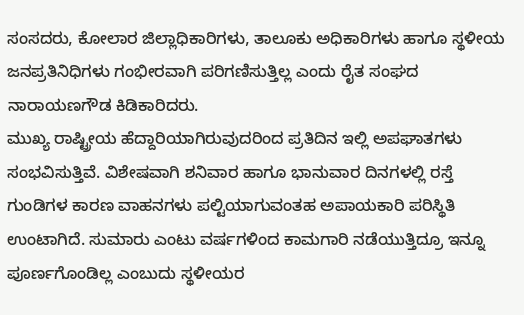ಸಂಸದರು, ಕೋಲಾರ ಜಿಲ್ಲಾಧಿಕಾರಿಗಳು, ತಾಲೂಕು ಅಧಿಕಾರಿಗಳು ಹಾಗೂ ಸ್ಥಳೀಯ ಜನಪ್ರತಿನಿಧಿಗಳು ಗಂಭೀರವಾಗಿ ಪರಿಗಣಿಸುತ್ತಿಲ್ಲ ಎಂದು ರೈತ ಸಂಘದ ನಾರಾಯಣಗೌಡ ಕಿಡಿಕಾರಿದರು.
ಮುಖ್ಯ ರಾಷ್ಟ್ರೀಯ ಹೆದ್ದಾರಿಯಾಗಿರುವುದರಿಂದ ಪ್ರತಿದಿನ ಇಲ್ಲಿ ಅಪಘಾತಗಳು ಸಂಭವಿಸುತ್ತಿವೆ. ವಿಶೇಷವಾಗಿ ಶನಿವಾರ ಹಾಗೂ ಭಾನುವಾರ ದಿನಗಳಲ್ಲಿ ರಸ್ತೆ ಗುಂಡಿಗಳ ಕಾರಣ ವಾಹನಗಳು ಪಲ್ಟಿಯಾಗುವಂತಹ ಅಪಾಯಕಾರಿ ಪರಿಸ್ಥಿತಿ ಉಂಟಾಗಿದೆ. ಸುಮಾರು ಎಂಟು ವರ್ಷಗಳಿಂದ ಕಾಮಗಾರಿ ನಡೆಯುತ್ತಿದ್ರೂ ಇನ್ನೂ ಪೂರ್ಣಗೊಂಡಿಲ್ಲ ಎಂಬುದು ಸ್ಥಳೀಯರ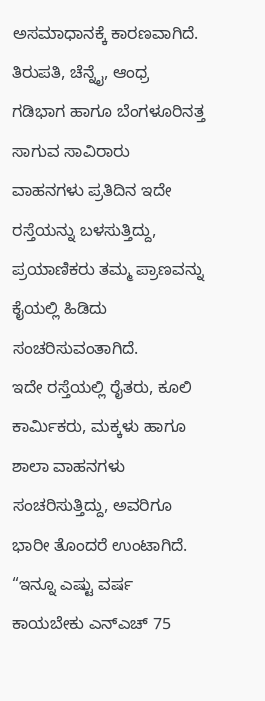ಅಸಮಾಧಾನಕ್ಕೆ ಕಾರಣವಾಗಿದೆ.
ತಿರುಪತಿ, ಚೆನ್ನೈ, ಆಂಧ್ರ ಗಡಿಭಾಗ ಹಾಗೂ ಬೆಂಗಳೂರಿನತ್ತ ಸಾಗುವ ಸಾವಿರಾರು ವಾಹನಗಳು ಪ್ರತಿದಿನ ಇದೇ ರಸ್ತೆಯನ್ನು ಬಳಸುತ್ತಿದ್ದು, ಪ್ರಯಾಣಿಕರು ತಮ್ಮ ಪ್ರಾಣವನ್ನು ಕೈಯಲ್ಲಿ ಹಿಡಿದು ಸಂಚರಿಸುವಂತಾಗಿದೆ.
ಇದೇ ರಸ್ತೆಯಲ್ಲಿ ರೈತರು, ಕೂಲಿ ಕಾರ್ಮಿಕರು, ಮಕ್ಕಳು ಹಾಗೂ ಶಾಲಾ ವಾಹನಗಳು ಸಂಚರಿಸುತ್ತಿದ್ದು, ಅವರಿಗೂ ಭಾರೀ ತೊಂದರೆ ಉಂಟಾಗಿದೆ. “ಇನ್ನೂ ಎಷ್ಟು ವರ್ಷ ಕಾಯಬೇಕು ಎನ್ಎಚ್ 75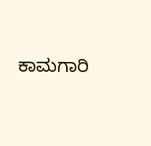ಕಾಮಗಾರಿ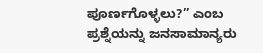ಪೂರ್ಣಗೊಳ್ಳಲು?” ಎಂಬ ಪ್ರಶ್ನೆಯನ್ನು ಜನಸಾಮಾನ್ಯರು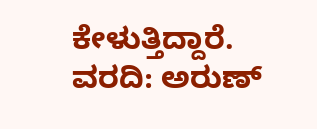ಕೇಳುತ್ತಿದ್ದಾರೆ.
ವರದಿ: ಅರುಣ್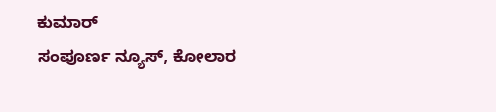ಕುಮಾರ್
ಸಂಪೂರ್ಣ ನ್ಯೂಸ್, ಕೋಲಾರ